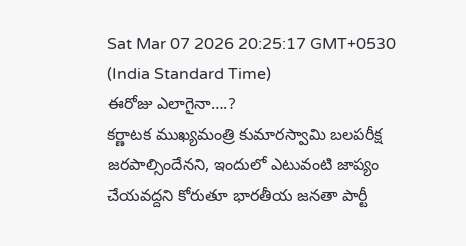Sat Mar 07 2026 20:25:17 GMT+0530 (India Standard Time)
ఈరోజు ఎలాగైనా….?
కర్ణాటక ముఖ్యమంత్రి కుమారస్వామి బలపరీక్ష జరపాల్సిందేనని, ఇందులో ఎటువంటి జాప్యం చేయవద్దని కోరుతూ భారతీయ జనతా పార్టీ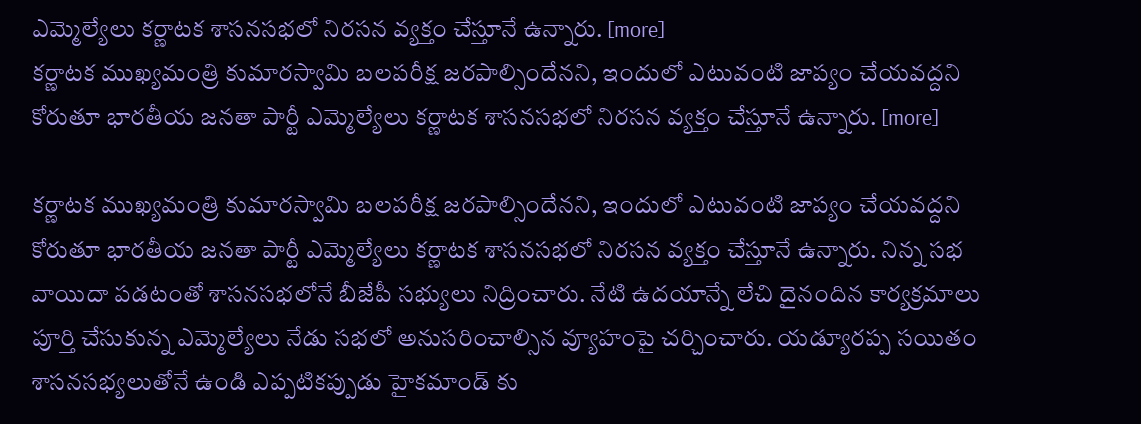ఎమ్మెల్యేలు కర్ణాటక శాసనసభలో నిరసన వ్యక్తం చేస్తూనే ఉన్నారు. [more]
కర్ణాటక ముఖ్యమంత్రి కుమారస్వామి బలపరీక్ష జరపాల్సిందేనని, ఇందులో ఎటువంటి జాప్యం చేయవద్దని కోరుతూ భారతీయ జనతా పార్టీ ఎమ్మెల్యేలు కర్ణాటక శాసనసభలో నిరసన వ్యక్తం చేస్తూనే ఉన్నారు. [more]

కర్ణాటక ముఖ్యమంత్రి కుమారస్వామి బలపరీక్ష జరపాల్సిందేనని, ఇందులో ఎటువంటి జాప్యం చేయవద్దని కోరుతూ భారతీయ జనతా పార్టీ ఎమ్మెల్యేలు కర్ణాటక శాసనసభలో నిరసన వ్యక్తం చేస్తూనే ఉన్నారు. నిన్న సభ వాయిదా పడటంతో శాసనసభలోనే బీజేపీ సభ్యులు నిద్రించారు. నేటి ఉదయాన్నే లేచి దైనందిన కార్యక్రమాలు పూర్తి చేసుకున్న ఎమ్మెల్యేలు నేడు సభలో అనుసరించాల్సిన వ్యూహంపై చర్చించారు. యడ్యూరప్ప సయితం శాసనసభ్యలుతోనే ఉండి ఎప్పటికప్పుడు హైకమాండ్ కు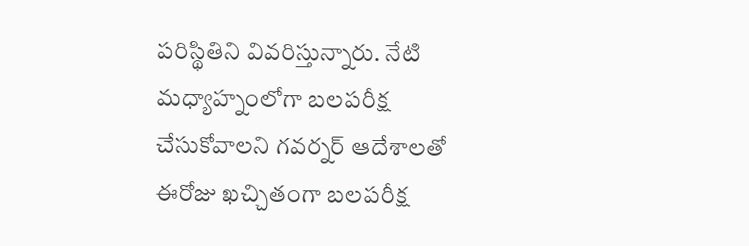పరిస్థితిని వివరిస్తున్నారు. నేటి మధ్యాహ్నంలోగా బలపరీక్ష చేసుకోవాలని గవర్నర్ ఆదేశాలతో ఈరోజు ఖచ్చితంగా బలపరీక్ష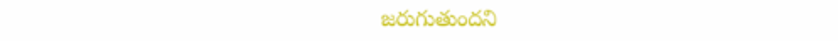జరుగుతుందని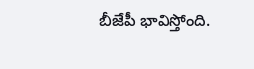బీజేపీ భావిస్తోంది.